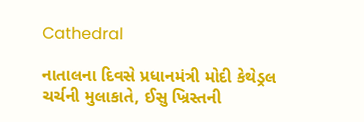Cathedral

નાતાલના દિવસે પ્રધાનમંત્રી મોદી કેથેડ્રલ ચર્ચની મુલાકાતે, ઈસુ ખ્રિસ્તની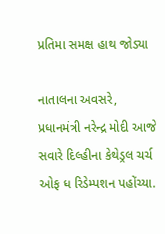પ્રતિમા સમક્ષ હાથ જોડ્યા

નાતાલના અવસરે, પ્રધાનમંત્રી નરેન્દ્ર મોદી આજે સવારે દિલ્હીના કેથેડ્રલ ચર્ચ ઓફ ધ રિડેમ્પશન પહોંચ્યા.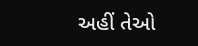અહીં તેઓ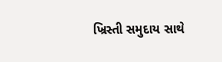ખ્રિસ્તી સમુદાય સાથે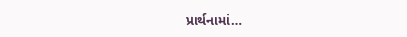પ્રાર્થનામાં…